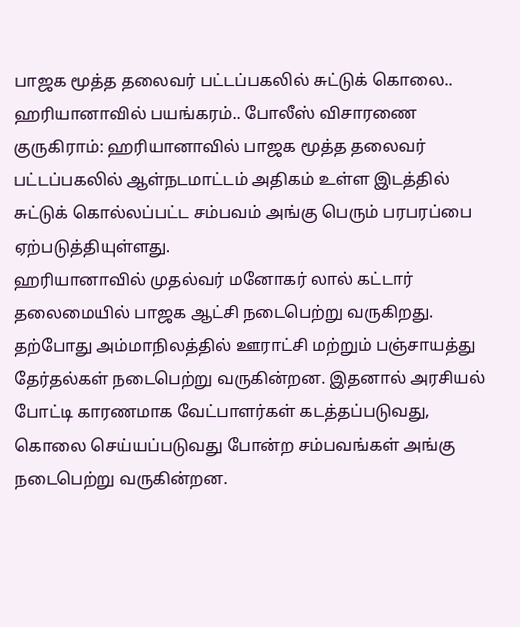பாஜக மூத்த தலைவர் பட்டப்பகலில் சுட்டுக் கொலை.. ஹரியானாவில் பயங்கரம்.. போலீஸ் விசாரணை
குருகிராம்: ஹரியானாவில் பாஜக மூத்த தலைவர் பட்டப்பகலில் ஆள்நடமாட்டம் அதிகம் உள்ள இடத்தில் சுட்டுக் கொல்லப்பட்ட சம்பவம் அங்கு பெரும் பரபரப்பை ஏற்படுத்தியுள்ளது.
ஹரியானாவில் முதல்வர் மனோகர் லால் கட்டார் தலைமையில் பாஜக ஆட்சி நடைபெற்று வருகிறது. தற்போது அம்மாநிலத்தில் ஊராட்சி மற்றும் பஞ்சாயத்து தேர்தல்கள் நடைபெற்று வருகின்றன. இதனால் அரசியல் போட்டி காரணமாக வேட்பாளர்கள் கடத்தப்படுவது, கொலை செய்யப்படுவது போன்ற சம்பவங்கள் அங்கு நடைபெற்று வருகின்றன.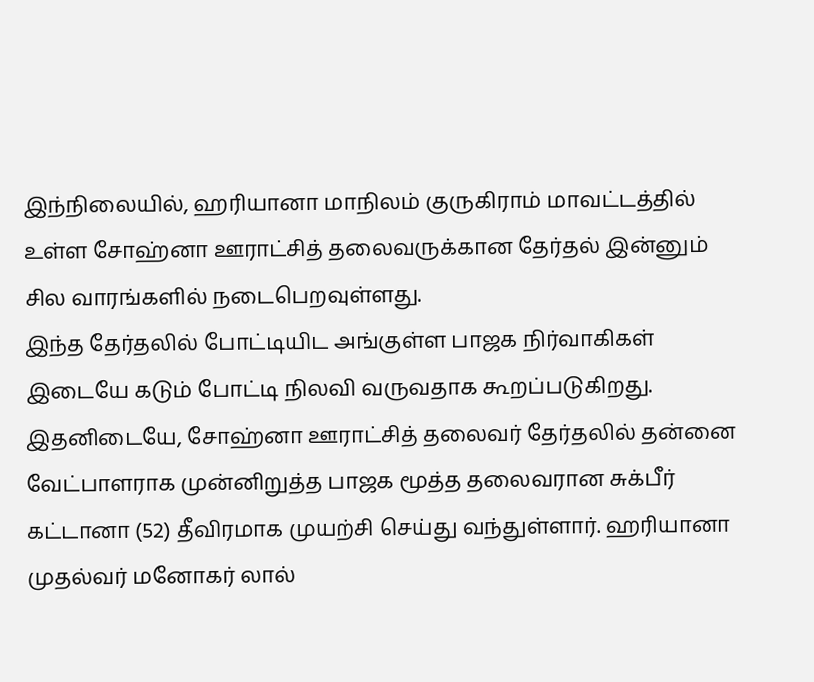இந்நிலையில், ஹரியானா மாநிலம் குருகிராம் மாவட்டத்தில் உள்ள சோஹ்னா ஊராட்சித் தலைவருக்கான தேர்தல் இன்னும் சில வாரங்களில் நடைபெறவுள்ளது.
இந்த தேர்தலில் போட்டியிட அங்குள்ள பாஜக நிர்வாகிகள் இடையே கடும் போட்டி நிலவி வருவதாக கூறப்படுகிறது. இதனிடையே, சோஹ்னா ஊராட்சித் தலைவர் தேர்தலில் தன்னை வேட்பாளராக முன்னிறுத்த பாஜக மூத்த தலைவரான சுக்பீர் கட்டானா (52) தீவிரமாக முயற்சி செய்து வந்துள்ளார். ஹரியானா முதல்வர் மனோகர் லால்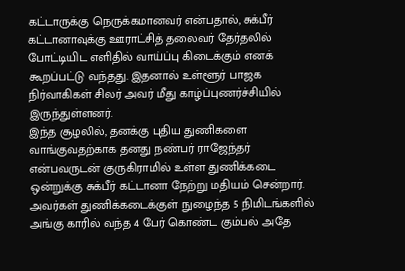கட்டாருக்கு நெருக்கமானவர் என்பதால், சுக்பீர் கட்டானாவுக்கு ஊராட்சித் தலைவர் தேர்தலில் போட்டியிட எளிதில் வாய்ப்பு கிடைக்கும் எனக் கூறப்பட்டு வந்தது. இதனால் உள்ளூர் பாஜக நிர்வாகிகள் சிலர் அவர் மீது காழ்ப்புணர்ச்சியில் இருந்துள்ளனர்.
இந்த சூழலில், தனக்கு புதிய துணிகளை வாங்குவதற்காக தனது நண்பர் ராஜேந்தர் என்பவருடன் குருகிராமில் உள்ள துணிக்கடை ஒன்றுக்கு சுக்பீர் கட்டானா நேற்று மதியம் சென்றார். அவர்கள் துணிக்கடைக்குள் நுழைந்த 5 நிமிடங்களில் அங்கு காரில் வந்த 4 பேர் கொண்ட கும்பல் அதே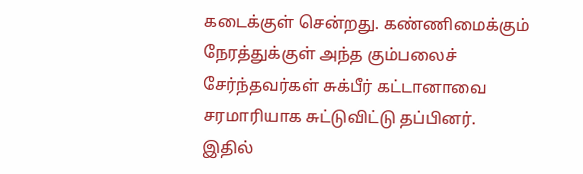கடைக்குள் சென்றது. கண்ணிமைக்கும் நேரத்துக்குள் அந்த கும்பலைச் சேர்ந்தவர்கள் சுக்பீர் கட்டானாவை சரமாரியாக சுட்டுவிட்டு தப்பினர்.
இதில்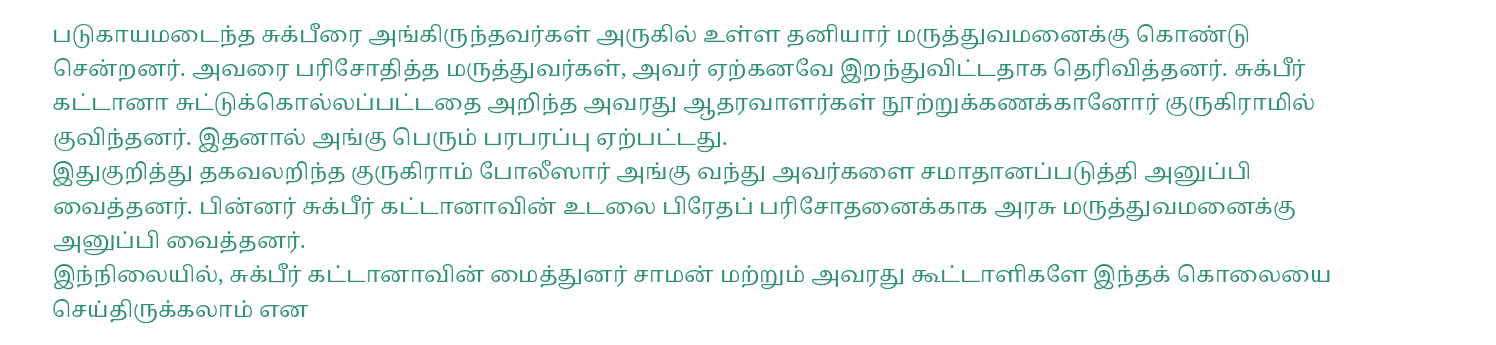படுகாயமடைந்த சுக்பீரை அங்கிருந்தவர்கள் அருகில் உள்ள தனியார் மருத்துவமனைக்கு கொண்டு சென்றனர். அவரை பரிசோதித்த மருத்துவர்கள், அவர் ஏற்கனவே இறந்துவிட்டதாக தெரிவித்தனர். சுக்பீர் கட்டானா சுட்டுக்கொல்லப்பட்டதை அறிந்த அவரது ஆதரவாளர்கள் நூற்றுக்கணக்கானோர் குருகிராமில் குவிந்தனர். இதனால் அங்கு பெரும் பரபரப்பு ஏற்பட்டது.
இதுகுறித்து தகவலறிந்த குருகிராம் போலீஸார் அங்கு வந்து அவர்களை சமாதானப்படுத்தி அனுப்பி வைத்தனர். பின்னர் சுக்பீர் கட்டானாவின் உடலை பிரேதப் பரிசோதனைக்காக அரசு மருத்துவமனைக்கு அனுப்பி வைத்தனர்.
இந்நிலையில், சுக்பீர் கட்டானாவின் மைத்துனர் சாமன் மற்றும் அவரது கூட்டாளிகளே இந்தக் கொலையை செய்திருக்கலாம் என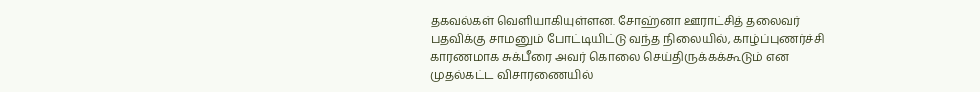தகவல்கள் வெளியாகியுள்ளன. சோஹ்னா ஊராட்சித் தலைவர் பதவிக்கு சாமனும் போட்டியிட்டு வந்த நிலையில், காழ்ப்புணர்ச்சி காரணமாக சுக்பீரை அவர் கொலை செய்திருக்கக்கூடும் என முதல்கட்ட விசாரணையில்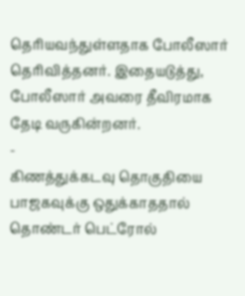தெரியவந்துள்ளதாக போலீஸார் தெரிவித்தனர். இதையடுத்து, போலீஸார் அவரை தீவிரமாக தேடி வருகின்றனர்.
-
கிணத்துக்கடவு தொகுதியை பாஜகவுக்கு ஒதுக்காததால் தொண்டர் பெட்ரோல்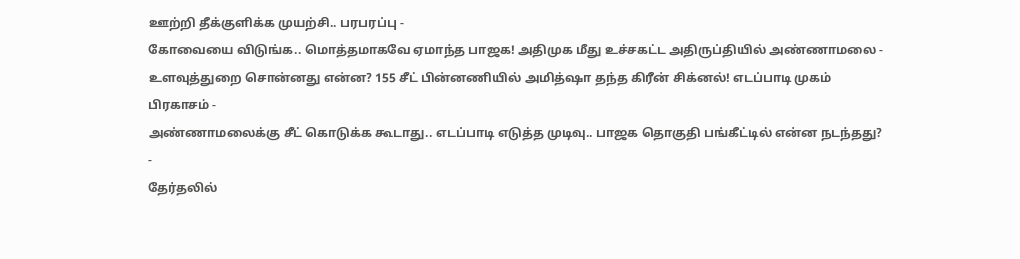ஊற்றி தீக்குளிக்க முயற்சி.. பரபரப்பு -
கோவையை விடுங்க.. மொத்தமாகவே ஏமாந்த பாஜக! அதிமுக மீது உச்சகட்ட அதிருப்தியில் அண்ணாமலை -
உளவுத்துறை சொன்னது என்ன? 155 சீட் பின்னணியில் அமித்ஷா தந்த கிரீன் சிக்னல்! எடப்பாடி முகம் பிரகாசம் -
அண்ணாமலைக்கு சீட் கொடுக்க கூடாது.. எடப்பாடி எடுத்த முடிவு.. பாஜக தொகுதி பங்கீட்டில் என்ன நடந்தது? -
தேர்தலில்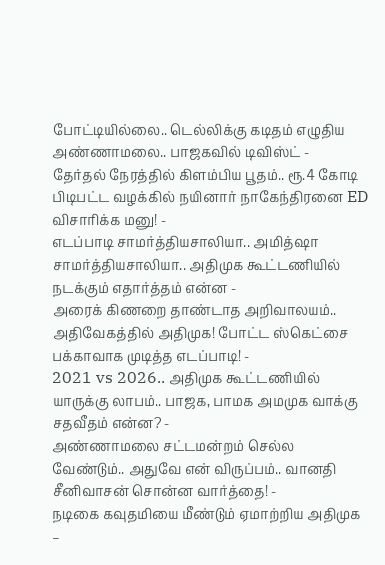போட்டியில்லை.. டெல்லிக்கு கடிதம் எழுதிய அண்ணாமலை.. பாஜகவில் டிவிஸ்ட் -
தேர்தல் நேரத்தில் கிளம்பிய பூதம்.. ரூ.4 கோடி பிடிபட்ட வழக்கில் நயினார் நாகேந்திரனை ED விசாரிக்க மனு! -
எடப்பாடி சாமர்த்தியசாலியா.. அமித்ஷா சாமர்த்தியசாலியா.. அதிமுக கூட்டணியில் நடக்கும் எதார்த்தம் என்ன -
அரைக் கிணறை தாண்டாத அறிவாலயம்.. அதிவேகத்தில் அதிமுக! போட்ட ஸ்கெட்சை பக்காவாக முடித்த எடப்பாடி! -
2021 vs 2026.. அதிமுக கூட்டணியில் யாருக்கு லாபம்.. பாஜக, பாமக அமமுக வாக்கு சதவீதம் என்ன? -
அண்ணாமலை சட்டமன்றம் செல்ல வேண்டும்.. அதுவே என் விருப்பம்.. வானதி சீனிவாசன் சொன்ன வார்த்தை! -
நடிகை கவுதமியை மீண்டும் ஏமாற்றிய அதிமுக –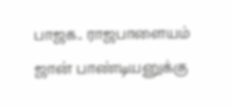பாஜக.. ராஜபாளையம் ஜான் பாண்டியனுக்கு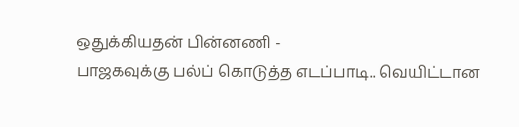ஒதுக்கியதன் பின்னணி -
பாஜகவுக்கு பல்ப் கொடுத்த எடப்பாடி.. வெயிட்டான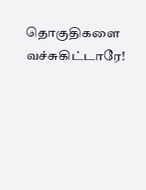தொகுதிகளை வச்சுகிட்டாரே!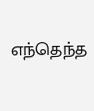எந்தெந்த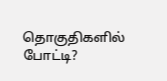தொகுதிகளில் போட்டி?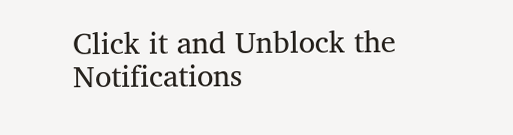Click it and Unblock the Notifications